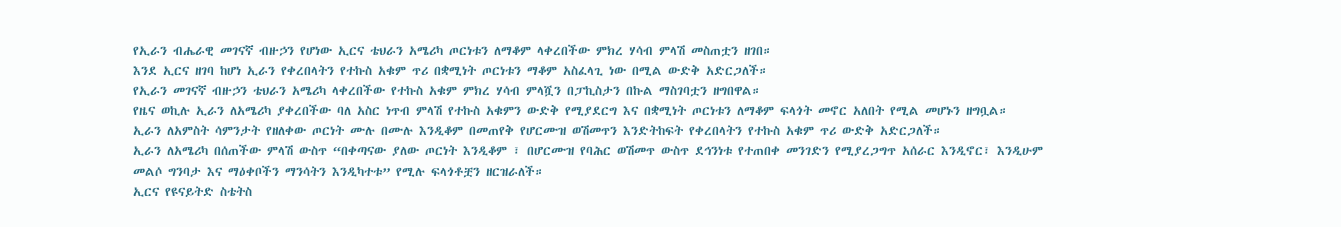የኢራን ብሔራዊ መገናኛ ብዙኃን የሆነው ኢርና ቴህራን አሜሪካ ጦርነቱን ለማቆም ላቀረበችው ምክረ ሃሳብ ምላሽ መስጠቷን ዘገበ።
እንደ ኢርና ዘገባ ከሆነ ኢራን የቀረበላትን የተኩስ አቁም ጥሪ በቋሚነት ጦርነቱን ማቆም አስፈላጊ ነው በሚል ውድቅ አድርጋለች።
የኢራን መገናኛ ብዙኃን ቴህራን አሜሪካ ላቀረበችው የተኩስ አቁም ምክረ ሃሳብ ምላሿን በፓኪስታን በኩል ማስገባቷን ዘግበዋል።
የዜና ወኪሉ ኢራን ለአሜሪካ ያቀረበችው ባለ አስር ነጥብ ምላሽ የተኩስ አቁምን ውድቅ የሚያደርግ እና በቋሚነት ጦርነቱን ለማቆም ፍላጎት መኖር አለበት የሚል መሆኑን ዘግቧል።
ኢራን ለአምስት ሳምንታት የዘለቀው ጦርነት ሙሉ በሙሉ እንዲቆም በመጠየቅ የሆርሙዝ ወሽመጥን እንድትከፍት የቀረበላትን የተኩስ አቁም ጥሪ ውድቅ አድርጋለች።
ኢራን ለአሜሪካ በሰጠችው ምላሽ ውስጥ “በቀጣናው ያለው ጦርነት እንዲቆም ፣ በሆርሙዝ የባሕር ወሽመጥ ውስጥ ደኅንነቱ የተጠበቀ መንገድን የሚያረጋግጥ አሰራር እንዲኖር፣ እንዲሁም መልሶ ግንባታ እና ማዕቀቦችን ማንሳትን እንዲካተቱ” የሚሉ ፍላጎቶቿን ዘርዝራለች።
ኢርና የዩናይትድ ስቴትስ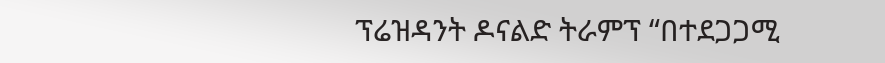ፕሬዝዳንት ዶናልድ ትራምፕ “በተደጋጋሚ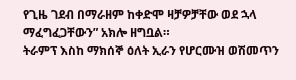የጊዜ ገደብ በማራዘም ከቀድሞ ዛቻዎቻቸው ወደ ኋላ ማፈግፈጋቸውን” አክሎ ዘግቧል።
ትራምፕ እስከ ማክሰኞ ዕለት ኢራን የሆርሙዝ ወሽመጥን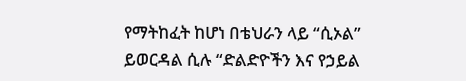የማትከፈት ከሆነ በቴህራን ላይ “ሲኦል” ይወርዳል ሲሉ “ድልድዮችን እና የኃይል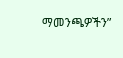ማመንጫዎችን”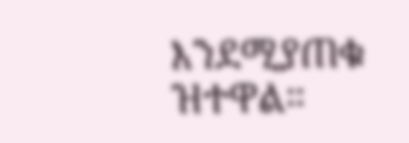እንደሚያጠቁ ዝተዋል።